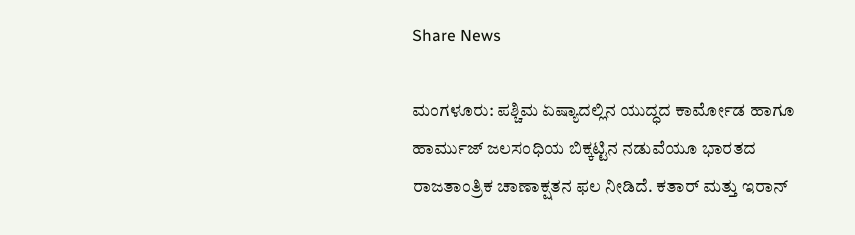Share News

ಮಂಗಳೂರು: ಪಶ್ಚಿಮ ಏಷ್ಯಾದಲ್ಲಿನ ಯುದ್ಧದ ಕಾರ್ಮೋಡ ಹಾಗೂ ಹಾರ್ಮುಜ್ ಜಲಸಂಧಿಯ ಬಿಕ್ಕಟ್ಟಿನ ನಡುವೆಯೂ ಭಾರತದ ರಾಜತಾಂತ್ರಿಕ ಚಾಣಾಕ್ಷತನ ಫಲ ನೀಡಿದೆ. ಕತಾರ್ ಮತ್ತು ಇರಾನ್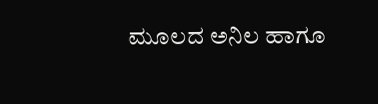ಮೂಲದ ಅನಿಲ ಹಾಗೂ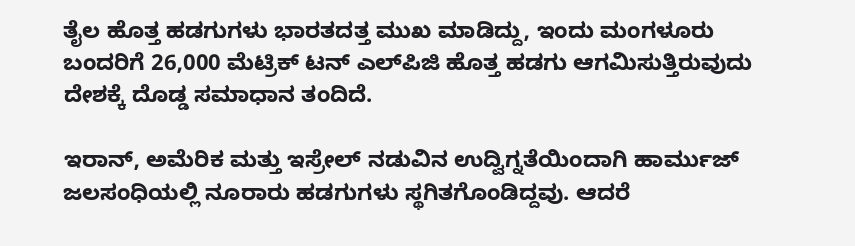ತೈಲ ಹೊತ್ತ ಹಡಗುಗಳು ಭಾರತದತ್ತ ಮುಖ ಮಾಡಿದ್ದು, ಇಂದು ಮಂಗಳೂರು ಬಂದರಿಗೆ 26,000 ಮೆಟ್ರಿಕ್ ಟನ್ ಎಲ್‌ಪಿಜಿ ಹೊತ್ತ ಹಡಗು ಆಗಮಿಸುತ್ತಿರುವುದು ದೇಶಕ್ಕೆ ದೊಡ್ಡ ಸಮಾಧಾನ ತಂದಿದೆ.

ಇರಾನ್, ಅಮೆರಿಕ ಮತ್ತು ಇಸ್ರೇಲ್ ನಡುವಿನ ಉದ್ವಿಗ್ನತೆಯಿಂದಾಗಿ ಹಾರ್ಮುಜ್ ಜಲಸಂಧಿಯಲ್ಲಿ ನೂರಾರು ಹಡಗುಗಳು ಸ್ಥಗಿತಗೊಂಡಿದ್ದವು. ಆದರೆ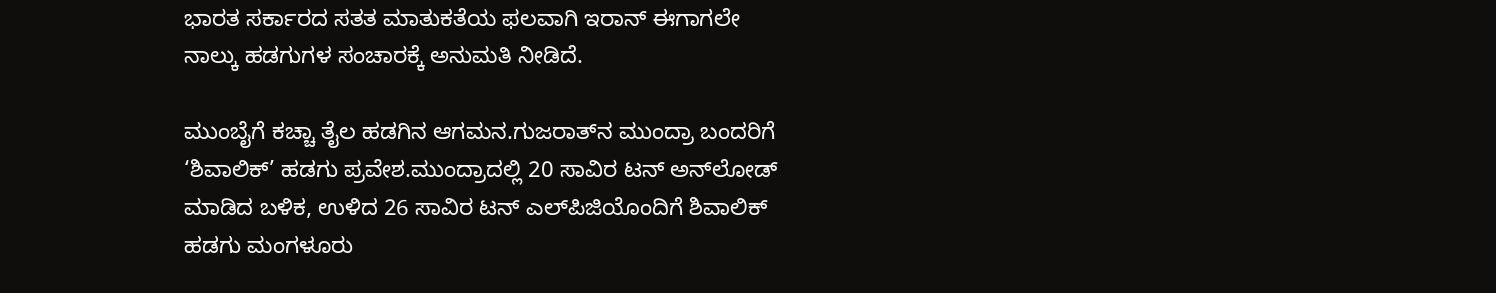ಭಾರತ ಸರ್ಕಾರದ ಸತತ ಮಾತುಕತೆಯ ಫಲವಾಗಿ ಇರಾನ್ ಈಗಾಗಲೇ ನಾಲ್ಕು ಹಡಗುಗಳ ಸಂಚಾರಕ್ಕೆ ಅನುಮತಿ ನೀಡಿದೆ.

ಮುಂಬೈಗೆ ಕಚ್ಚಾ ತೈಲ ಹಡಗಿನ ಆಗಮನ.ಗುಜರಾತ್‌ನ ಮುಂದ್ರಾ ಬಂದರಿಗೆ ‘ಶಿವಾಲಿಕ್’ ಹಡಗು ಪ್ರವೇಶ.ಮುಂದ್ರಾದಲ್ಲಿ 20 ಸಾವಿರ ಟನ್ ಅನ್‌ಲೋಡ್ ಮಾಡಿದ ಬಳಿಕ, ಉಳಿದ 26 ಸಾವಿರ ಟನ್ ಎಲ್‌ಪಿಜಿಯೊಂದಿಗೆ ಶಿವಾಲಿಕ್ ಹಡಗು ಮಂಗಳೂರು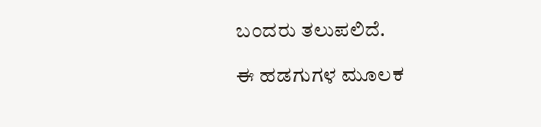ಬಂದರು ತಲುಪಲಿದೆ.

ಈ ಹಡಗುಗಳ ಮೂಲಕ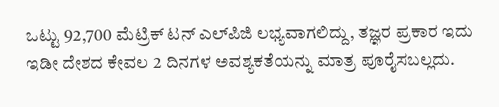ಒಟ್ಟು 92,700 ಮೆಟ್ರಿಕ್ ಟನ್ ಎಲ್‌ಪಿಜಿ ಲಭ್ಯವಾಗಲಿದ್ದು, ತಜ್ಞರ ಪ್ರಕಾರ ಇದು ಇಡೀ ದೇಶದ ಕೇವಲ 2 ದಿನಗಳ ಅವಶ್ಯಕತೆಯನ್ನು ಮಾತ್ರ ಪೂರೈಸಬಲ್ಲದು.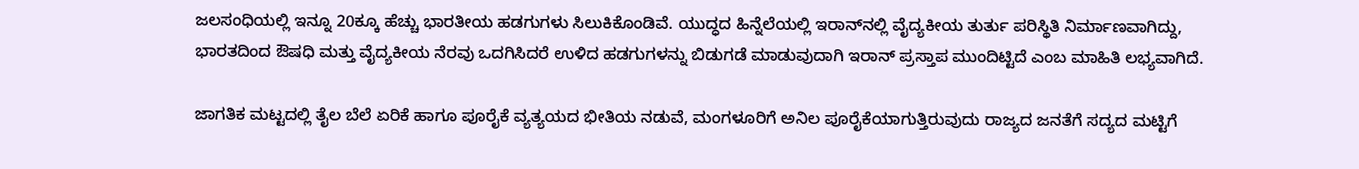ಜಲಸಂಧಿಯಲ್ಲಿ ಇನ್ನೂ 20ಕ್ಕೂ ಹೆಚ್ಚು ಭಾರತೀಯ ಹಡಗುಗಳು ಸಿಲುಕಿಕೊಂಡಿವೆ. ಯುದ್ಧದ ಹಿನ್ನೆಲೆಯಲ್ಲಿ ಇರಾನ್‌ನಲ್ಲಿ ವೈದ್ಯಕೀಯ ತುರ್ತು ಪರಿಸ್ಥಿತಿ ನಿರ್ಮಾಣವಾಗಿದ್ದು, ಭಾರತದಿಂದ ಔಷಧಿ ಮತ್ತು ವೈದ್ಯಕೀಯ ನೆರವು ಒದಗಿಸಿದರೆ ಉಳಿದ ಹಡಗುಗಳನ್ನು ಬಿಡುಗಡೆ ಮಾಡುವುದಾಗಿ ಇರಾನ್ ಪ್ರಸ್ತಾಪ ಮುಂದಿಟ್ಟಿದೆ ಎಂಬ ಮಾಹಿತಿ ಲಭ್ಯವಾಗಿದೆ.

ಜಾಗತಿಕ ಮಟ್ಟದಲ್ಲಿ ತೈಲ ಬೆಲೆ ಏರಿಕೆ ಹಾಗೂ ಪೂರೈಕೆ ವ್ಯತ್ಯಯದ ಭೀತಿಯ ನಡುವೆ, ಮಂಗಳೂರಿಗೆ ಅನಿಲ ಪೂರೈಕೆಯಾಗುತ್ತಿರುವುದು ರಾಜ್ಯದ ಜನತೆಗೆ ಸದ್ಯದ ಮಟ್ಟಿಗೆ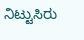ನಿಟ್ಟುಸಿರು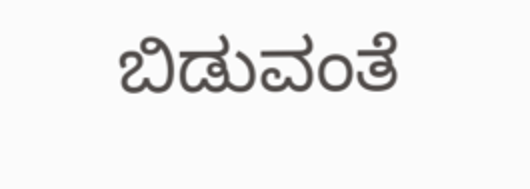ಬಿಡುವಂತೆ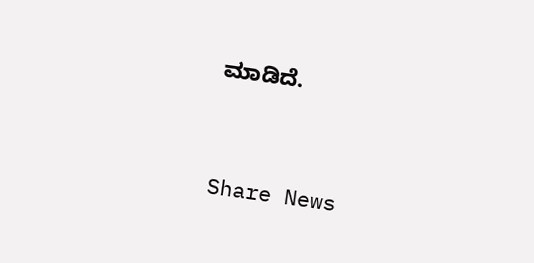ಮಾಡಿದೆ.


Share News